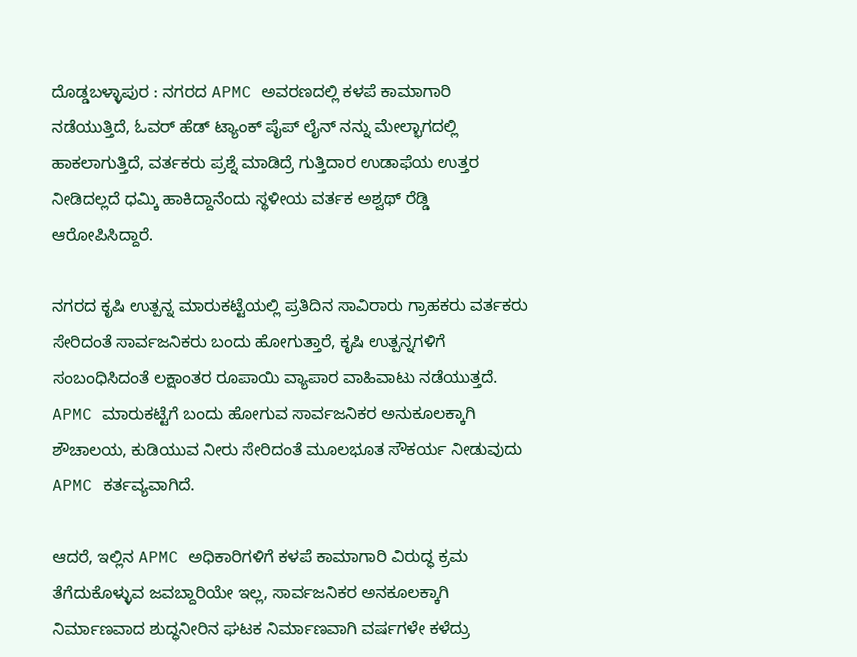ದೊಡ್ಡಬಳ್ಳಾಪುರ : ನಗರದ APMC ಅವರಣದಲ್ಲಿ ಕಳಪೆ ಕಾಮಾಗಾರಿ ನಡೆಯುತ್ತಿದೆ, ಓವರ್ ಹೆಡ್ ಟ್ಯಾಂಕ್ ಪೈಪ್ ಲೈನ್ ನನ್ನು ಮೇಲ್ಭಾಗದಲ್ಲಿ ಹಾಕಲಾಗುತ್ತಿದೆ, ವರ್ತಕರು ಪ್ರಶ್ನೆ ಮಾಡಿದ್ರೆ ಗುತ್ತಿದಾರ ಉಡಾಫೆಯ ಉತ್ತರ ನೀಡಿದಲ್ಲದೆ ಧಮ್ಕಿ ಹಾಕಿದ್ದಾನೆಂದು ಸ್ಥಳೀಯ ವರ್ತಕ ಅಶ್ವಥ್ ರೆಡ್ಡಿ ಆರೋಪಿಸಿದ್ದಾರೆ.

ನಗರದ ಕೃಷಿ ಉತ್ಪನ್ನ ಮಾರುಕಟ್ಟೆಯಲ್ಲಿ ಪ್ರತಿದಿನ ಸಾವಿರಾರು ಗ್ರಾಹಕರು ವರ್ತಕರು ಸೇರಿದಂತೆ ಸಾರ್ವಜನಿಕರು ಬಂದು ಹೋಗುತ್ತಾರೆ, ಕೃಷಿ ಉತ್ಪನ್ನಗಳಿಗೆ ಸಂಬಂಧಿಸಿದಂತೆ ಲಕ್ಷಾಂತರ ರೂಪಾಯಿ ವ್ಯಾಪಾರ ವಾಹಿವಾಟು ನಡೆಯುತ್ತದೆ. APMC ಮಾರುಕಟ್ಟೆಗೆ ಬಂದು ಹೋಗುವ ಸಾರ್ವಜನಿಕರ ಅನುಕೂಲಕ್ಕಾಗಿ ಶೌಚಾಲಯ, ಕುಡಿಯುವ ನೀರು ಸೇರಿದಂತೆ ಮೂಲಭೂತ ಸೌಕರ್ಯ ನೀಡುವುದು APMC ಕರ್ತವ್ಯವಾಗಿದೆ.

ಆದರೆ, ಇಲ್ಲಿನ APMC ಅಧಿಕಾರಿಗಳಿಗೆ ಕಳಪೆ ಕಾಮಾಗಾರಿ ವಿರುದ್ಧ ಕ್ರಮ ತೆಗೆದುಕೊಳ್ಳುವ ಜವಬ್ದಾರಿಯೇ ಇಲ್ಲ, ಸಾರ್ವಜನಿಕರ ಅನಕೂಲಕ್ಕಾಗಿ ನಿರ್ಮಾಣವಾದ ಶುದ್ಧನೀರಿನ ಘಟಕ ನಿರ್ಮಾಣವಾಗಿ ವರ್ಷಗಳೇ ಕಳೆದ್ರು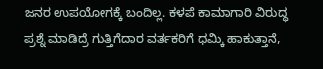ಜನರ ಉಪಯೋಗಕ್ಕೆ ಬಂದಿಲ್ಲ. ಕಳಪೆ ಕಾಮಾಗಾರಿ ವಿರುದ್ಧ ಪ್ರಶ್ನೆ ಮಾಡಿದ್ರೆ ಗುತ್ತಿಗೆದಾರ ವರ್ತಕರಿಗೆ ಧಮ್ಕಿ ಹಾಕುತ್ತಾನೆ,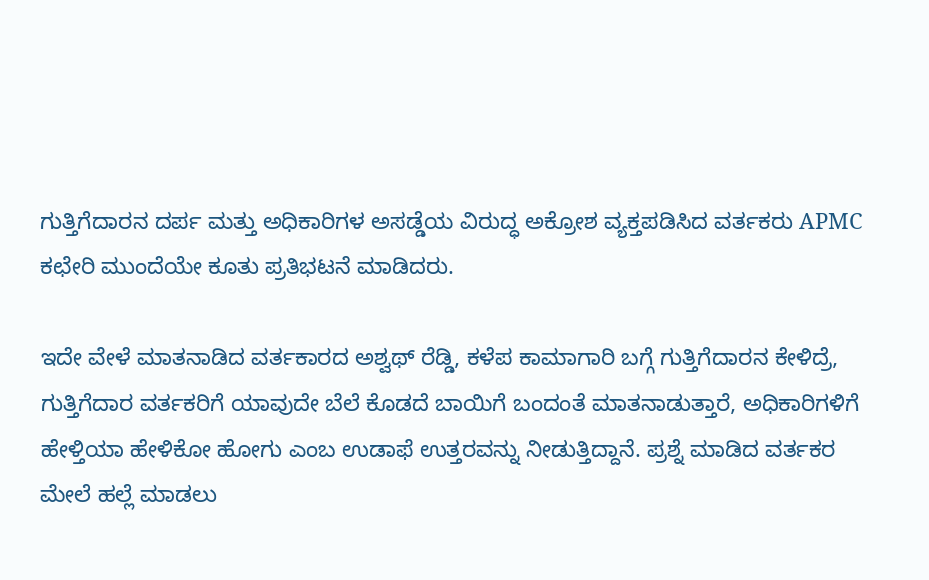ಗುತ್ತಿಗೆದಾರನ ದರ್ಪ ಮತ್ತು ಅಧಿಕಾರಿಗಳ ಅಸಡ್ಡೆಯ ವಿರುದ್ಧ ಅಕ್ರೋಶ ವ್ಯಕ್ತಪಡಿಸಿದ ವರ್ತಕರು APMC ಕಛೇರಿ ಮುಂದೆಯೇ ಕೂತು ಪ್ರತಿಭಟನೆ ಮಾಡಿದರು.

ಇದೇ ವೇಳೆ ಮಾತನಾಡಿದ ವರ್ತಕಾರದ ಅಶ್ವಥ್ ರೆಡ್ಡಿ, ಕಳೆಪ ಕಾಮಾಗಾರಿ ಬಗ್ಗೆ ಗುತ್ತಿಗೆದಾರನ ಕೇಳಿದ್ರೆ, ಗುತ್ತಿಗೆದಾರ ವರ್ತಕರಿಗೆ ಯಾವುದೇ ಬೆಲೆ ಕೊಡದೆ ಬಾಯಿಗೆ ಬಂದಂತೆ ಮಾತನಾಡುತ್ತಾರೆ, ಅಧಿಕಾರಿಗಳಿಗೆ ಹೇಳ್ತಿಯಾ ಹೇಳಿಕೋ ಹೋಗು ಎಂಬ ಉಡಾಫೆ ಉತ್ತರವನ್ನು ನೀಡುತ್ತಿದ್ದಾನೆ. ಪ್ರಶ್ನೆ ಮಾಡಿದ ವರ್ತಕರ ಮೇಲೆ ಹಲ್ಲೆ ಮಾಡಲು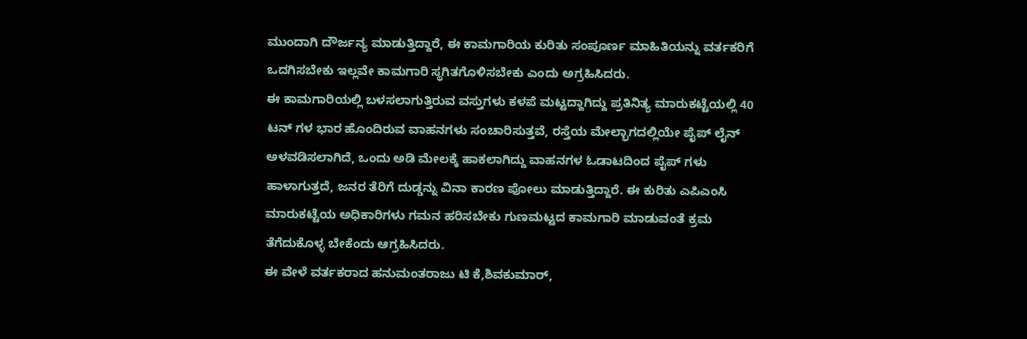ಮುಂದಾಗಿ ದೌರ್ಜನ್ಯ ಮಾಡುತ್ತಿದ್ದಾರೆ, ಈ ಕಾಮಗಾರಿಯ ಕುರಿತು ಸಂಪೂರ್ಣ ಮಾಹಿತಿಯನ್ನು ವರ್ತಕರಿಗೆ ಒದಗಿಸಬೇಕು ಇಲ್ಲವೇ ಕಾಮಗಾರಿ ಸ್ಥಗಿತಗೊಳಿಸಬೇಕು ಎಂದು ಅಗ್ರಹಿಸಿದರು.
ಈ ಕಾಮಗಾರಿಯಲ್ಲಿ ಬಳಸಲಾಗುತ್ತಿರುವ ವಸ್ತುಗಳು ಕಳಪೆ ಮಟ್ಟದ್ದಾಗಿದ್ದು ಪ್ರತಿನಿತ್ಯ ಮಾರುಕಟ್ಟೆಯಲ್ಲಿ 40 ಟನ್ ಗಳ ಭಾರ ಹೊಂದಿರುವ ವಾಹನಗಳು ಸಂಚಾರಿಸುತ್ತವೆ, ರಸ್ತೆಯ ಮೇಲ್ಭಾಗದಲ್ಲಿಯೇ ಪೈಪ್ ಲೈನ್ ಅಳವಡಿಸಲಾಗಿದೆ, ಒಂದು ಅಡಿ ಮೇಲಕ್ಕೆ ಹಾಕಲಾಗಿದ್ದು ವಾಹನಗಳ ಓಡಾಟದಿಂದ ಪೈಪ್ ಗಳು ಹಾಳಾಗುತ್ತದೆ, ಜನರ ತೆರಿಗೆ ದುಡ್ಡನ್ನು ವಿನಾ ಕಾರಣ ಪೋಲು ಮಾಡುತ್ತಿದ್ದಾರೆ. ಈ ಕುರಿತು ಎಪಿಎಂಸಿ ಮಾರುಕಟ್ಟೆಯ ಅಧಿಕಾರಿಗಳು ಗಮನ ಹರಿಸಬೇಕು ಗುಣಮಟ್ಟದ ಕಾಮಗಾರಿ ಮಾಡುವಂತೆ ಕ್ರಮ ತೆಗೆದುಕೊಳ್ಳ ಬೇಕೆಂದು ಆಗ್ರಹಿಸಿದರು.
ಈ ವೇಳೆ ವರ್ತಕರಾದ ಹನುಮಂತರಾಜು ಟಿ ಕೆ,ಶಿವಕುಮಾರ್,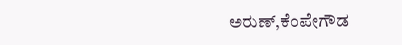ಅರುಣ್,ಕೆಂಪೇಗೌಡ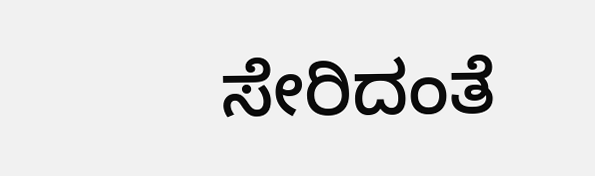ಸೇರಿದಂತೆ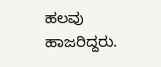ಹಲವು ಹಾಜರಿದ್ದರು.